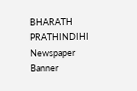BHARATH PRATHINDIHI
Newspaper Banner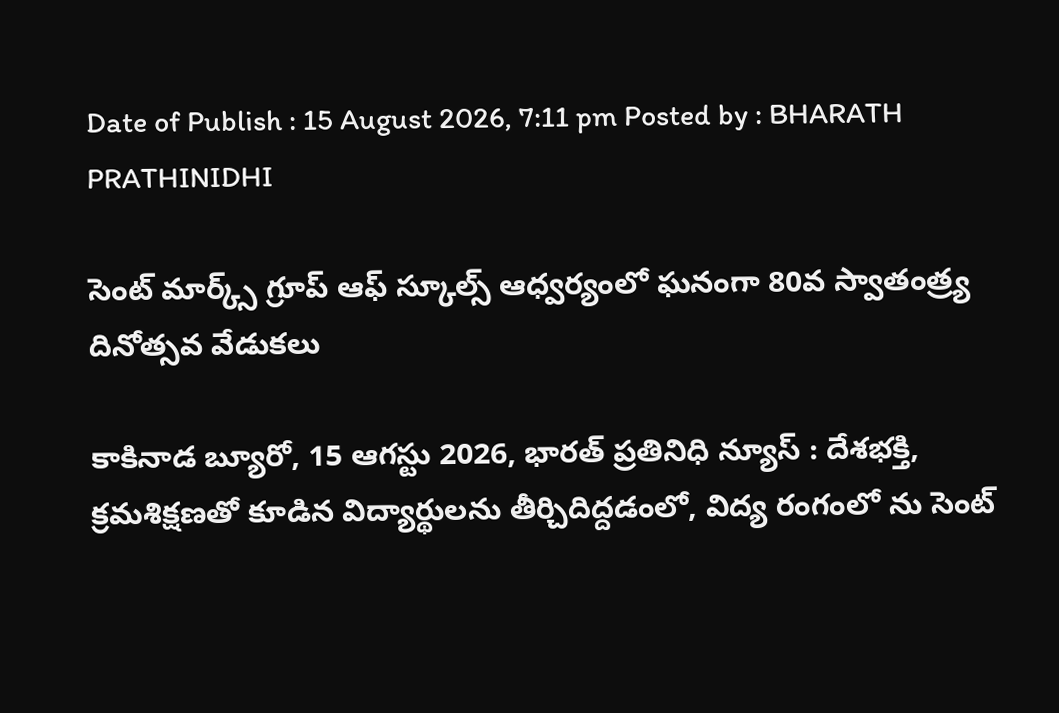Date of Publish : 15 August 2026, 7:11 pm Posted by : BHARATH PRATHINIDHI

సెంట్ మార్క్స్ గ్రూప్ ఆఫ్ స్కూల్స్ ఆధ్వర్యంలో ఘనంగా 80వ స్వాతంత్ర్య దినోత్సవ వేడుకలు

కాకినాడ బ్యూరో, 15 ఆగస్టు 2026, భారత్ ప్రతినిధి న్యూస్ : దేశభక్తి, క్రమశిక్షణతో కూడిన విద్యార్థులను తీర్చిదిద్దడంలో, విద్య రంగంలో ను సెంట్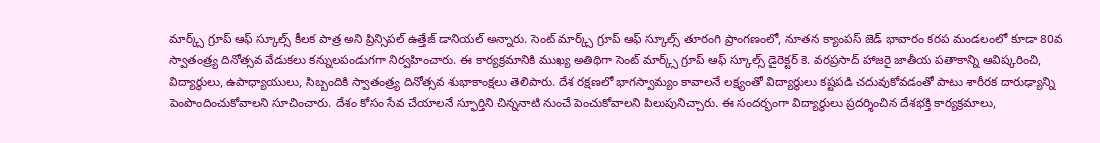మార్క్స్ గ్రూప్ ఆఫ్ స్కూల్స్ కీలక పాత్ర అని ప్రిన్సిపల్ ఉత్తేజ్ డానియల్ అన్నారు. సెంట్ మార్క్స్ గ్రూప్ ఆఫ్ స్కూల్స్ తూరంగి ప్రాంగణంలో, నూతన క్యాంపస్ జెడ్ భావారం కరప మండలంలో కూడా 80వ స్వాతంత్ర్య దినోత్సవ వేడుకలు కన్నులపండుగగా నిర్వహించారు. ఈ కార్యక్రమానికి ముఖ్య అతిథిగా సెంట్ మార్క్స్ గ్రూప్ ఆఫ్ స్కూల్స్ డైరెక్టర్ కె. వరప్రసాద్ హాజరై జాతీయ పతాకాన్ని ఆవిష్కరించి, విద్యార్థులు, ఉపాధ్యాయులు, సిబ్బందికి స్వాతంత్ర్య దినోత్సవ శుభాకాంక్షలు తెలిపారు. దేశ రక్షణలో భాగస్వామ్యం కావాలనే లక్ష్యంతో విద్యార్థులు కష్టపడి చదువుకోవడంతో పాటు శారీరక దారుఢ్యాన్ని పెంపొందించుకోవాలని సూచించారు. దేశం కోసం సేవ చేయాలనే స్ఫూర్తిని చిన్ననాటి నుంచే పెంచుకోవాలని పిలుపునిచ్చారు. ఈ సందర్భంగా విద్యార్థులు ప్రదర్శించిన దేశభక్తి కార్యక్రమాలు,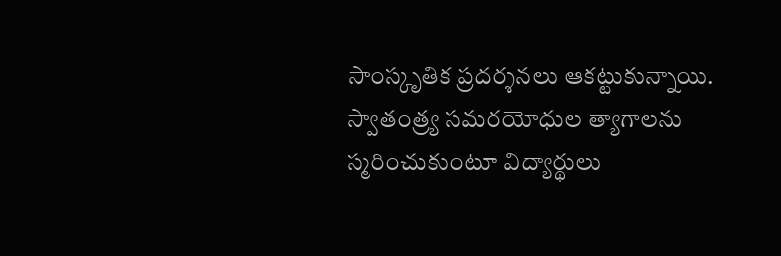సాంస్కృతిక ప్రదర్శనలు ఆకట్టుకున్నాయి. స్వాతంత్ర్య సమరయోధుల త్యాగాలను స్మరించుకుంటూ విద్యార్థులు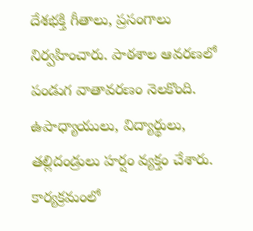దేశభక్తి గీతాలు, ప్రసంగాలు నిర్వహించారు. పాఠశాల ఆవరణలో పండుగ వాతావరణం నెలకొంది. ఉపాధ్యాయులు, విద్యార్థులు, తల్లిదండ్రులు హర్షం వ్యక్తం చేశారు. కార్యక్రమంలో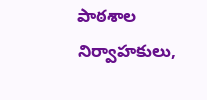పాఠశాల నిర్వాహకులు,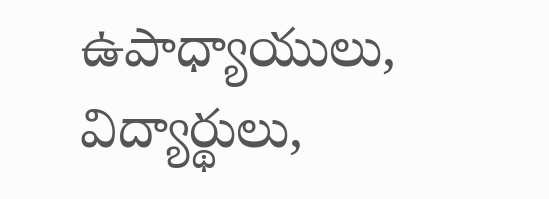ఉపాధ్యాయులు, విద్యార్థులు,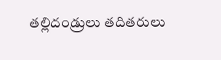తల్లిదండ్రులు తదితరులు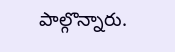పాల్గొన్నారు.